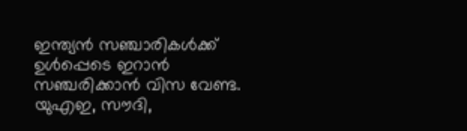ഇന്ത്യൻ സഞ്ചാരികൾക്ക് ഉൾപ്പെടെ ഇറാൻ സഞ്ചരിക്കാൻ വിസ വേണ്ട. യുഎഇ, സൗദി,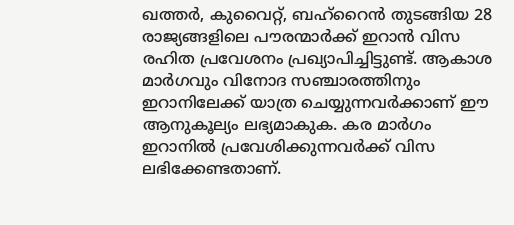ഖത്തർ, കുവൈറ്റ്, ബഹ്റൈൻ തുടങ്ങിയ 28 രാജ്യങ്ങളിലെ പൗരന്മാർക്ക് ഇറാൻ വിസ രഹിത പ്രവേശനം പ്രഖ്യാപിച്ചിട്ടുണ്ട്. ആകാശ മാർഗവും വിനോദ സഞ്ചാരത്തിനും ഇറാനിലേക്ക് യാത്ര ചെയ്യുന്നവർക്കാണ് ഈ ആനുകൂല്യം ലഭ്യമാകുക. കര മാർഗം ഇറാനിൽ പ്രവേശിക്കുന്നവർക്ക് വിസ ലഭിക്കേണ്ടതാണ്.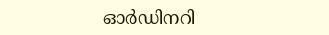ഓർഡിനറി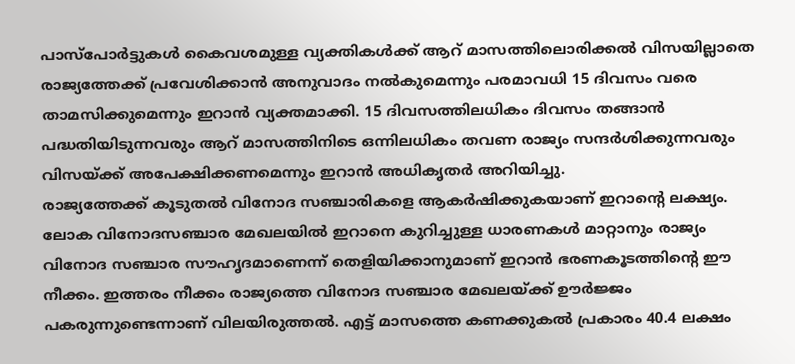പാസ്പോർട്ടുകൾ കൈവശമുള്ള വ്യക്തികൾക്ക് ആറ് മാസത്തിലൊരിക്കൽ വിസയില്ലാതെ രാജ്യത്തേക്ക് പ്രവേശിക്കാൻ അനുവാദം നൽകുമെന്നും പരമാവധി 15 ദിവസം വരെ താമസിക്കുമെന്നും ഇറാൻ വ്യക്തമാക്കി. 15 ദിവസത്തിലധികം ദിവസം തങ്ങാൻ പദ്ധതിയിടുന്നവരും ആറ് മാസത്തിനിടെ ഒന്നിലധികം തവണ രാജ്യം സന്ദർശിക്കുന്നവരും വിസയ്ക്ക് അപേക്ഷിക്കണമെന്നും ഇറാൻ അധികൃതർ അറിയിച്ചു.
രാജ്യത്തേക്ക് കൂടുതൽ വിനോദ സഞ്ചാരികളെ ആകർഷിക്കുകയാണ് ഇറാന്റെ ലക്ഷ്യം. ലോക വിനോദസഞ്ചാര മേഖലയിൽ ഇറാനെ കുറിച്ചുള്ള ധാരണകൾ മാറ്റാനും രാജ്യം വിനോദ സഞ്ചാര സൗഹൃദമാണെന്ന് തെളിയിക്കാനുമാണ് ഇറാൻ ഭരണകൂടത്തിന്റെ ഈ നീക്കം. ഇത്തരം നീക്കം രാജ്യത്തെ വിനോദ സഞ്ചാര മേഖലയ്ക്ക് ഊർജ്ജം പകരുന്നുണ്ടെന്നാണ് വിലയിരുത്തൽ. എട്ട് മാസത്തെ കണക്കുകൽ പ്രകാരം 40.4 ലക്ഷം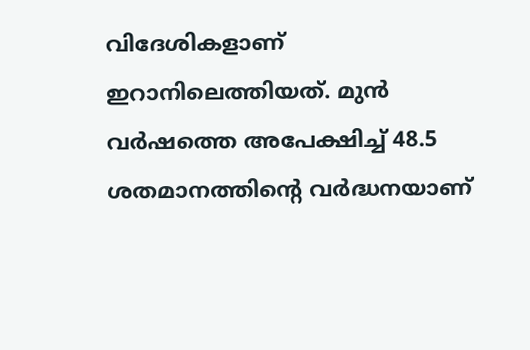വിദേശികളാണ് ഇറാനിലെത്തിയത്. മുൻ വർഷത്തെ അപേക്ഷിച്ച് 48.5 ശതമാനത്തിന്റെ വർദ്ധനയാണ്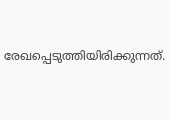രേഖപ്പെടുത്തിയിരിക്കുന്നത്.